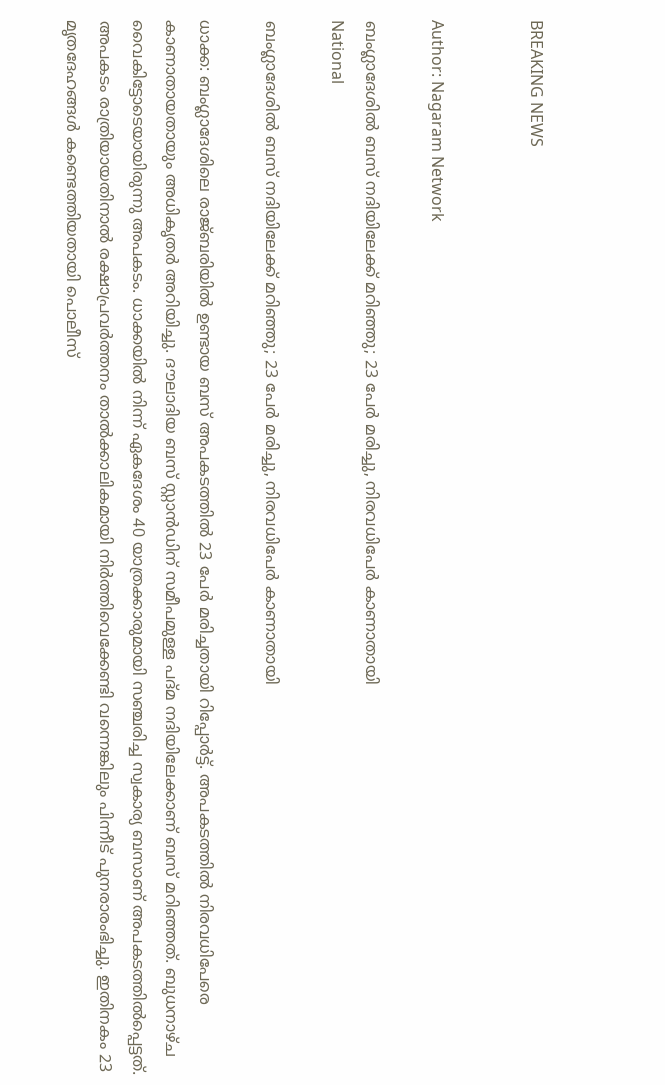BREAKING NEWS


Author: Nagaram Network

ബംഗ്ലാദേശിൽ ബസ് നദിയിലേക്ക് മറിഞ്ഞു; 23 പേർ മരിച്ചു, നിരവധിപേർ കാണാതായി
National

ബംഗ്ലാദേശിൽ ബസ് നദിയിലേക്ക് മറിഞ്ഞു; 23 പേർ മരിച്ചു, നിരവധിപേർ കാണാതായി

ധാക്ക: ബംഗ്ലാദേശിലെ രാജ്ബരിയിൽ ഉണ്ടായ ബസ് അപകടത്തിൽ 23 പേർ മരിച്ചതായി റിപ്പോർട്ട്. അപകടത്തിൽ നിരവധിപേരെ കാണാതായതായും അധികൃതർ അറിയിച്ചു. ദൗലാദിയ ബസ് സ്റ്റാൻഡിന് സമീപമുള്ള പദ്മ നദിയിലേക്കാണ് ബസ് മറിഞ്ഞത്. ബുധനാഴ്ച വൈകിട്ടോടെയായിരുന്നു അപകടം. ധാക്കയിൽ നിന്ന് ഏകദേശം 40 യാത്രക്കാരുമായി സഞ്ചരിച്ച സ്വകാര്യ ബസാണ് അപകടത്തിൽപ്പെട്ടത്. അപകടം രാത്രിയായതിനാൽ രക്ഷാപ്രവർത്തനം താൽക്കാലികമായി നിർത്തിവെക്കേണ്ടി വന്നെങ്കിലും പിന്നീട് പുനരാരംഭിച്ചു. ഇതിനകം 23 മൃതദേഹങ്ങൾ കണ്ടെത്തിയതായി പൊലീസ്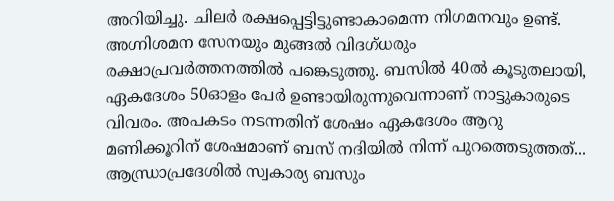അറിയിച്ചു. ചിലർ രക്ഷപ്പെട്ടിട്ടുണ്ടാകാമെന്ന നിഗമനവും ഉണ്ട്. അഗ്നിശമന സേനയും മുങ്ങൽ വിദഗ്ധരും രക്ഷാപ്രവർത്തനത്തിൽ പങ്കെടുത്തു. ബസിൽ 40ൽ കൂടുതലായി, ഏകദേശം 50ഓളം പേർ ഉണ്ടായിരുന്നുവെന്നാണ് നാട്ടുകാരുടെ വിവരം. അപകടം നടന്നതിന് ശേഷം ഏകദേശം ആറു മണിക്കൂറിന് ശേഷമാണ് ബസ് നദിയിൽ നിന്ന് പുറത്തെടുത്തത്...
ആന്ധ്രാപ്രദേശിൽ സ്വകാര്യ ബസും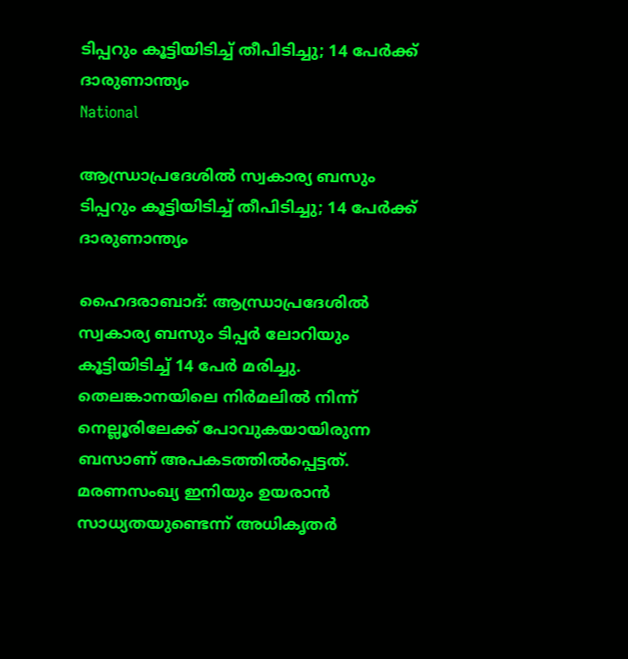ടിപ്പറും കൂട്ടിയിടിച്ച് തീപിടിച്ചു; 14 പേർക്ക് ദാരുണാന്ത്യം
National

ആന്ധ്രാപ്രദേശിൽ സ്വകാര്യ ബസും ടിപ്പറും കൂട്ടിയിടിച്ച് തീപിടിച്ചു; 14 പേർക്ക് ദാരുണാന്ത്യം

ഹൈദരാബാദ്: ആന്ധ്രാപ്രദേശിൽ സ്വകാര്യ ബസും ടിപ്പർ ലോറിയും കൂട്ടിയിടിച്ച് 14 പേർ മരിച്ചു. തെലങ്കാനയിലെ നിർമലിൽ നിന്ന് നെല്ലൂരിലേക്ക് പോവുകയായിരുന്ന ബസാണ് അപകടത്തിൽപ്പെട്ടത്. മരണസംഖ്യ ഇനിയും ഉയരാൻ സാധ്യതയുണ്ടെന്ന് അധികൃതർ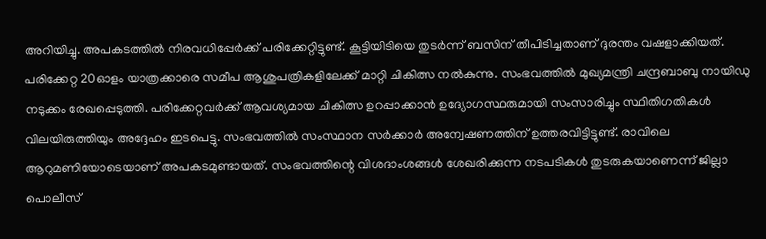അറിയിച്ചു. അപകടത്തിൽ നിരവധിപ്പേർക്ക് പരിക്കേറ്റിട്ടുണ്ട്. കൂട്ടിയിടിയെ തുടർന്ന് ബസിന് തീപിടിച്ചതാണ് ദുരന്തം വഷളാക്കിയത്. പരിക്കേറ്റ 20ഓളം യാത്രക്കാരെ സമീപ ആശുപത്രികളിലേക്ക് മാറ്റി ചികിത്സ നൽകുന്നു. സംഭവത്തിൽ മുഖ്യമന്ത്രി ചന്ദ്രബാബു നായിഡു നടുക്കം രേഖപ്പെടുത്തി. പരിക്കേറ്റവർക്ക് ആവശ്യമായ ചികിത്സ ഉറപ്പാക്കാൻ ഉദ്യോഗസ്ഥരുമായി സംസാരിച്ചും സ്ഥിതിഗതികൾ വിലയിരുത്തിയും അദ്ദേഹം ഇടപെട്ടു. സംഭവത്തിൽ സംസ്ഥാന സർക്കാർ അന്വേഷണത്തിന് ഉത്തരവിട്ടിട്ടുണ്ട്. രാവിലെ ആറുമണിയോടെയാണ് അപകടമുണ്ടായത്. സംഭവത്തിന്റെ വിശദാംശങ്ങൾ ശേഖരിക്കുന്ന നടപടികൾ തുടരുകയാണെന്ന് ജില്ലാ പൊലീസ്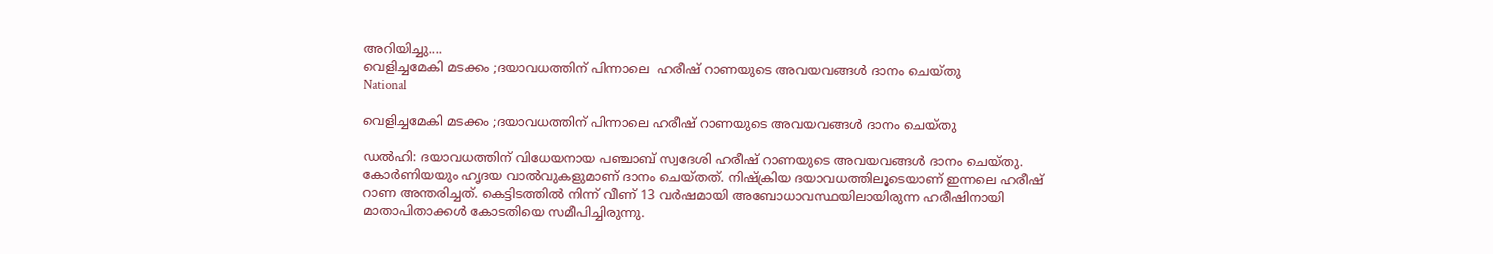അറിയിച്ചു....
വെളിച്ചമേകി മടക്കം ;ദയാവധത്തിന് പിന്നാലെ  ഹരീഷ് റാണയുടെ അവയവങ്ങള്‍ ദാനം ചെയ്തു
National

വെളിച്ചമേകി മടക്കം ;ദയാവധത്തിന് പിന്നാലെ ഹരീഷ് റാണയുടെ അവയവങ്ങള്‍ ദാനം ചെയ്തു

ഡൽഹി: ദയാവധത്തിന് വിധേയനായ പഞ്ചാബ് സ്വദേശി ഹരീഷ് റാണയുടെ അവയവങ്ങൾ ദാനം ചെയ്തു. കോർണിയയും ഹൃദയ വാൽവുകളുമാണ് ദാനം ചെയ്തത്. നിഷ്ക്രിയ ദയാവധത്തിലൂടെയാണ് ഇന്നലെ ഹരീഷ് റാണ അന്തരിച്ചത്. കെട്ടിടത്തിൽ നിന്ന് വീണ് 13 വർഷമായി അബോധാവസ്ഥയിലായിരുന്ന ഹരീഷിനായി മാതാപിതാക്കൾ കോടതിയെ സമീപിച്ചിരുന്നു.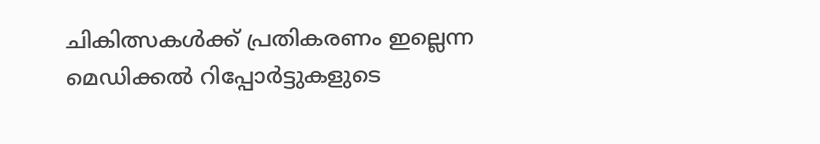ചികിത്സകൾക്ക് പ്രതികരണം ഇല്ലെന്ന മെഡിക്കൽ റിപ്പോർട്ടുകളുടെ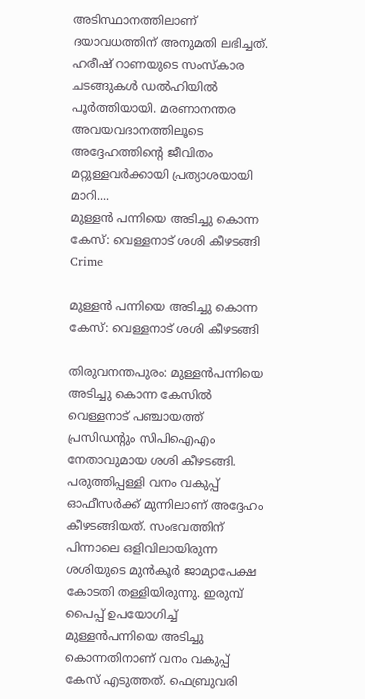അടിസ്ഥാനത്തിലാണ് ദയാവധത്തിന് അനുമതി ലഭിച്ചത്. ഹരീഷ് റാണയുടെ സംസ്കാര ചടങ്ങുകൾ ഡൽഹിയിൽ പൂർത്തിയായി. മരണാനന്തര അവയവദാനത്തിലൂടെ അദ്ദേഹത്തിന്റെ ജീവിതം മറ്റുള്ളവർക്കായി പ്രത്യാശയായി മാറി....
മുള്ളൻ പന്നിയെ അടിച്ചു കൊന്ന കേസ്: വെള്ളനാട് ശശി കീഴടങ്ങി
Crime

മുള്ളൻ പന്നിയെ അടിച്ചു കൊന്ന കേസ്: വെള്ളനാട് ശശി കീഴടങ്ങി

തിരുവനന്തപുരം: മുള്ളൻപന്നിയെ അടിച്ചു കൊന്ന കേസിൽ വെള്ളനാട് പഞ്ചായത്ത് പ്രസിഡൻ്റും സിപിഐഎം നേതാവുമായ ശശി കീഴടങ്ങി. പരുത്തിപ്പള്ളി വനം വകുപ്പ് ഓഫീസർക്ക് മുന്നിലാണ് അദ്ദേഹം കീഴടങ്ങിയത്. സംഭവത്തിന് പിന്നാലെ ഒളിവിലായിരുന്ന ശശിയുടെ മുൻകൂർ ജാമ്യാപേക്ഷ കോടതി തള്ളിയിരുന്നു. ഇരുമ്പ് പൈപ്പ് ഉപയോഗിച്ച് മുള്ളൻപന്നിയെ അടിച്ചു കൊന്നതിനാണ് വനം വകുപ്പ് കേസ് എടുത്തത്. ഫെബ്രുവരി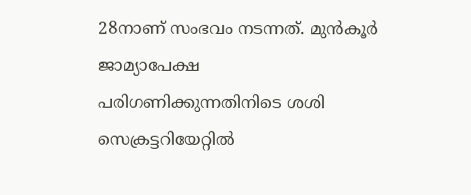28നാണ് സംഭവം നടന്നത്. മുൻകൂർ ജാമ്യാപേക്ഷ പരിഗണിക്കുന്നതിനിടെ ശശി സെക്രട്ടറിയേറ്റിൽ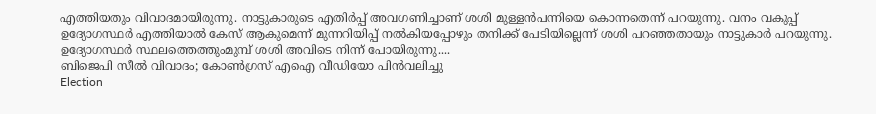എത്തിയതും വിവാദമായിരുന്നു. നാട്ടുകാരുടെ എതിർപ്പ് അവഗണിച്ചാണ് ശശി മുള്ളൻപന്നിയെ കൊന്നതെന്ന് പറയുന്നു. വനം വകുപ്പ് ഉദ്യോഗസ്ഥർ എത്തിയാൽ കേസ് ആകുമെന്ന് മുന്നറിയിപ്പ് നൽകിയപ്പോഴും തനിക്ക് പേടിയില്ലെന്ന് ശശി പറഞ്ഞതായും നാട്ടുകാർ പറയുന്നു. ഉദ്യോഗസ്ഥർ സ്ഥലത്തെത്തുംമുമ്പ് ശശി അവിടെ നിന്ന് പോയിരുന്നു....
ബിജെപി സീൽ വിവാദം; കോൺഗ്രസ് എഐ വീഡിയോ പിൻവലിച്ചു
Election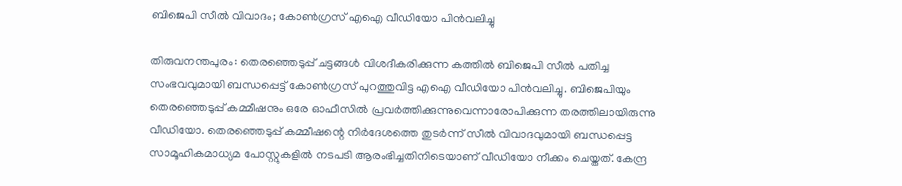ബിജെപി സീൽ വിവാദം; കോൺഗ്രസ് എഐ വീഡിയോ പിൻവലിച്ചു

തിരുവനന്തപുരം: തെരഞ്ഞെടുപ്പ് ചട്ടങ്ങൾ വിശദീകരിക്കുന്ന കത്തിൽ ബിജെപി സീൽ പതിച്ച സംഭവവുമായി ബന്ധപ്പെട്ട് കോൺഗ്രസ് പുറത്തുവിട്ട എഐ വീഡിയോ പിൻവലിച്ചു. ബിജെപിയും തെരഞ്ഞെടുപ്പ് കമ്മീഷനും ഒരേ ഓഫീസിൽ പ്രവർത്തിക്കുന്നുവെന്നാരോപിക്കുന്ന തരത്തിലായിരുന്നു വീഡിയോ. തെരഞ്ഞെടുപ്പ് കമ്മീഷന്റെ നിർദേശത്തെ തുടർന്ന് സീൽ വിവാദവുമായി ബന്ധപ്പെട്ട സാമൂഹികമാധ്യമ പോസ്റ്റുകളിൽ നടപടി ആരംഭിച്ചതിനിടെയാണ് വീഡിയോ നീക്കം ചെയ്തത്. കേന്ദ്ര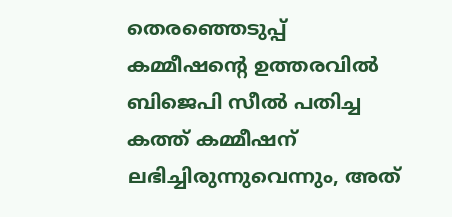തെരഞ്ഞെടുപ്പ് കമ്മീഷന്റെ ഉത്തരവിൽ ബിജെപി സീൽ പതിച്ച കത്ത് കമ്മീഷന് ലഭിച്ചിരുന്നുവെന്നും, അത്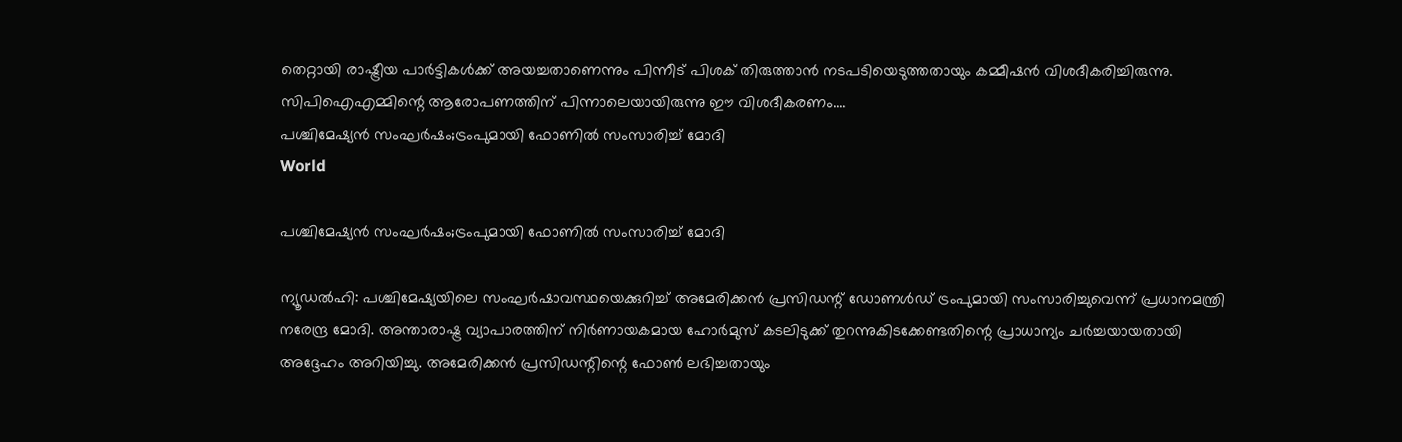തെറ്റായി രാഷ്ട്രീയ പാർട്ടികൾക്ക് അയച്ചതാണെന്നും പിന്നീട് പിശക് തിരുത്താൻ നടപടിയെടുത്തതായും കമ്മീഷൻ വിശദീകരിച്ചിരുന്നു. സിപിഐഎമ്മിന്റെ ആരോപണത്തിന് പിന്നാലെയായിരുന്നു ഈ വിശദീകരണം....
പശ്ചിമേഷ്യൻ സംഘർഷം;ട്രംപുമായി ഫോണിൽ സംസാരിച്ച് മോദി
World

പശ്ചിമേഷ്യൻ സംഘർഷം;ട്രംപുമായി ഫോണിൽ സംസാരിച്ച് മോദി

ന്യൂഡൽഹി: പശ്ചിമേഷ്യയിലെ സംഘർഷാവസ്ഥയെക്കുറിച്ച് അമേരിക്കൻ പ്രസിഡന്റ് ഡോണൾഡ് ട്രംപുമായി സംസാരിച്ചുവെന്ന് പ്രധാനമന്ത്രി നരേന്ദ്ര മോദി. അന്താരാഷ്ട്ര വ്യാപാരത്തിന് നിർണായകമായ ഹോർമുസ് കടലിടുക്ക് തുറന്നുകിടക്കേണ്ടതിന്റെ പ്രാധാന്യം ചർച്ചയായതായി അദ്ദേഹം അറിയിച്ചു. അമേരിക്കൻ പ്രസിഡന്റിന്റെ ഫോൺ ലഭിച്ചതായും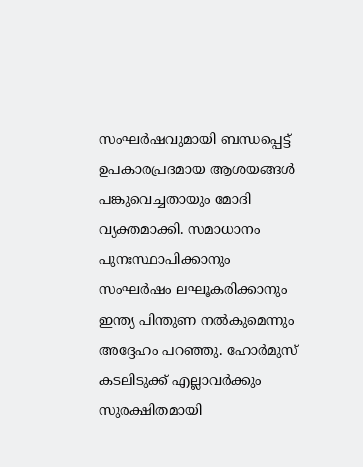സംഘർഷവുമായി ബന്ധപ്പെട്ട് ഉപകാരപ്രദമായ ആശയങ്ങൾ പങ്കുവെച്ചതായും മോദി വ്യക്തമാക്കി. സമാധാനം പുനഃസ്ഥാപിക്കാനും സംഘർഷം ലഘൂകരിക്കാനും ഇന്ത്യ പിന്തുണ നൽകുമെന്നും അദ്ദേഹം പറഞ്ഞു. ഹോർമുസ് കടലിടുക്ക് എല്ലാവർക്കും സുരക്ഷിതമായി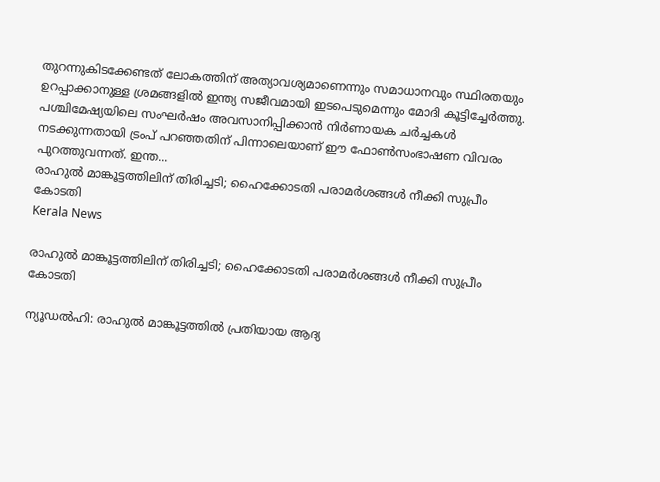തുറന്നുകിടക്കേണ്ടത് ലോകത്തിന് അത്യാവശ്യമാണെന്നും സമാധാനവും സ്ഥിരതയും ഉറപ്പാക്കാനുള്ള ശ്രമങ്ങളിൽ ഇന്ത്യ സജീവമായി ഇടപെടുമെന്നും മോദി കൂട്ടിച്ചേർത്തു. പശ്ചിമേഷ്യയിലെ സംഘർഷം അവസാനിപ്പിക്കാൻ നിർണായക ചർച്ചകൾ നടക്കുന്നതായി ട്രംപ് പറഞ്ഞതിന് പിന്നാലെയാണ് ഈ ഫോൺസംഭാഷണ വിവരം പുറത്തുവന്നത്. ഇന്ത...
രാഹുല്‍ മാങ്കൂട്ടത്തിലിന് തിരിച്ചടി; ഹൈക്കോടതി പരാമർശങ്ങൾ നീക്കി സുപ്രീം കോടതി
Kerala News

രാഹുല്‍ മാങ്കൂട്ടത്തിലിന് തിരിച്ചടി; ഹൈക്കോടതി പരാമർശങ്ങൾ നീക്കി സുപ്രീം കോടതി

ന്യൂഡൽഹി: രാഹുല്‍ മാങ്കൂട്ടത്തില്‍ പ്രതിയായ ആദ്യ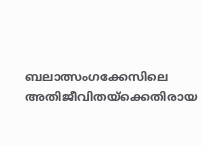ബലാത്സംഗക്കേസിലെ അതിജീവിതയ്ക്കെതിരായ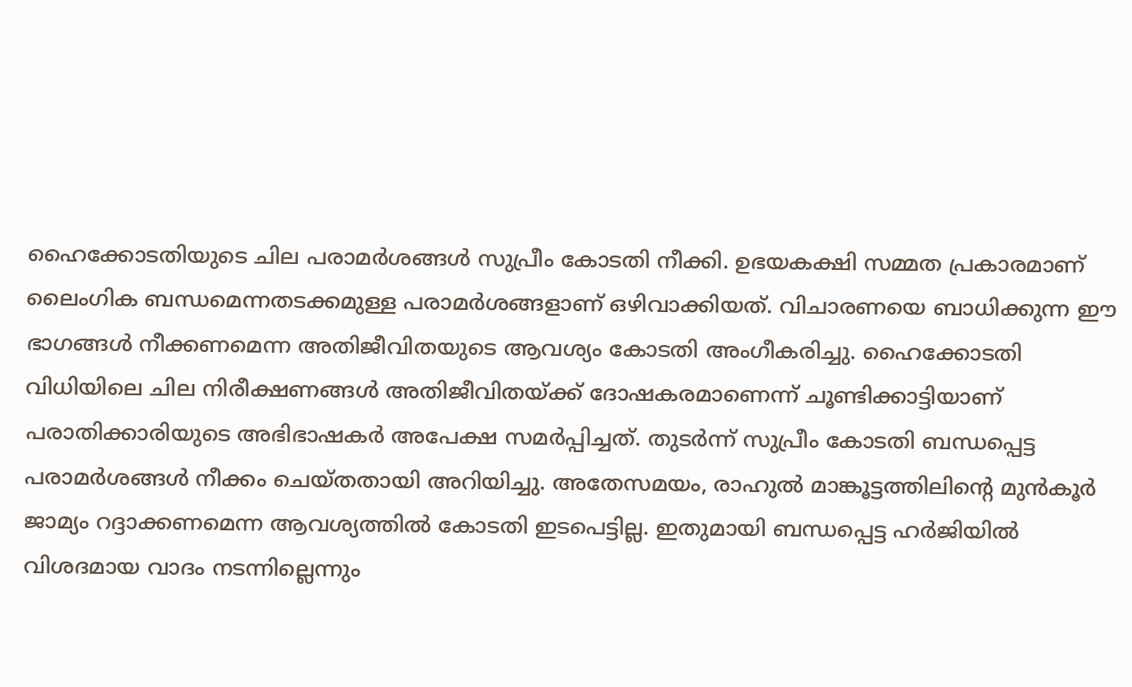ഹൈക്കോടതിയുടെ ചില പരാമർശങ്ങൾ സുപ്രീം കോടതി നീക്കി. ഉഭയകക്ഷി സമ്മത പ്രകാരമാണ് ലൈംഗിക ബന്ധമെന്നതടക്കമുള്ള പരാമർശങ്ങളാണ് ഒഴിവാക്കിയത്. വിചാരണയെ ബാധിക്കുന്ന ഈ ഭാഗങ്ങൾ നീക്കണമെന്ന അതിജീവിതയുടെ ആവശ്യം കോടതി അംഗീകരിച്ചു. ഹൈക്കോടതി വിധിയിലെ ചില നിരീക്ഷണങ്ങൾ അതിജീവിതയ്ക്ക് ദോഷകരമാണെന്ന് ചൂണ്ടിക്കാട്ടിയാണ് പരാതിക്കാരിയുടെ അഭിഭാഷകർ അപേക്ഷ സമർപ്പിച്ചത്. തുടര്‍ന്ന് സുപ്രീം കോടതി ബന്ധപ്പെട്ട പരാമർശങ്ങൾ നീക്കം ചെയ്തതായി അറിയിച്ചു. അതേസമയം, രാഹുല്‍ മാങ്കൂട്ടത്തിലിന്റെ മുൻകൂർ ജാമ്യം റദ്ദാക്കണമെന്ന ആവശ്യത്തിൽ കോടതി ഇടപെട്ടില്ല. ഇതുമായി ബന്ധപ്പെട്ട ഹർജിയിൽ വിശദമായ വാദം നടന്നില്ലെന്നും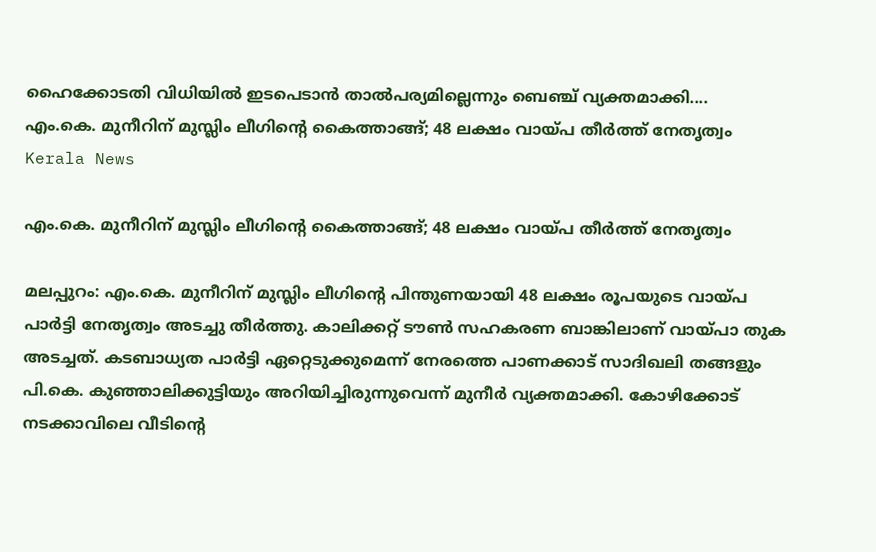ഹൈക്കോടതി വിധിയിൽ ഇടപെടാൻ താൽപര്യമില്ലെന്നും ബെഞ്ച് വ്യക്തമാക്കി....
എം.കെ. മുനീറിന് മുസ്ലിം ലീഗിന്റെ കൈത്താങ്ങ്; 48 ലക്ഷം വായ്പ തീർത്ത് നേതൃത്വം
Kerala News

എം.കെ. മുനീറിന് മുസ്ലിം ലീഗിന്റെ കൈത്താങ്ങ്; 48 ലക്ഷം വായ്പ തീർത്ത് നേതൃത്വം

മലപ്പുറം: എം.കെ. മുനീറിന് മുസ്ലിം ലീഗിന്റെ പിന്തുണയായി 48 ലക്ഷം രൂപയുടെ വായ്പ പാർട്ടി നേതൃത്വം അടച്ചു തീർത്തു. കാലിക്കറ്റ് ടൗൺ സഹകരണ ബാങ്കിലാണ് വായ്പാ തുക അടച്ചത്. കടബാധ്യത പാർട്ടി ഏറ്റെടുക്കുമെന്ന് നേരത്തെ പാണക്കാട് സാദിഖലി തങ്ങളും പി.കെ. കുഞ്ഞാലിക്കുട്ടിയും അറിയിച്ചിരുന്നുവെന്ന് മുനീർ വ്യക്തമാക്കി. കോഴിക്കോട് നടക്കാവിലെ വീടിന്റെ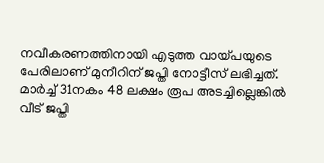നവീകരണത്തിനായി എടുത്ത വായ്പയുടെ പേരിലാണ് മുനീറിന് ജപ്തി നോട്ടീസ് ലഭിച്ചത്. മാർച്ച് 31നകം 48 ലക്ഷം രൂപ അടച്ചില്ലെങ്കിൽ വീട് ജപ്തി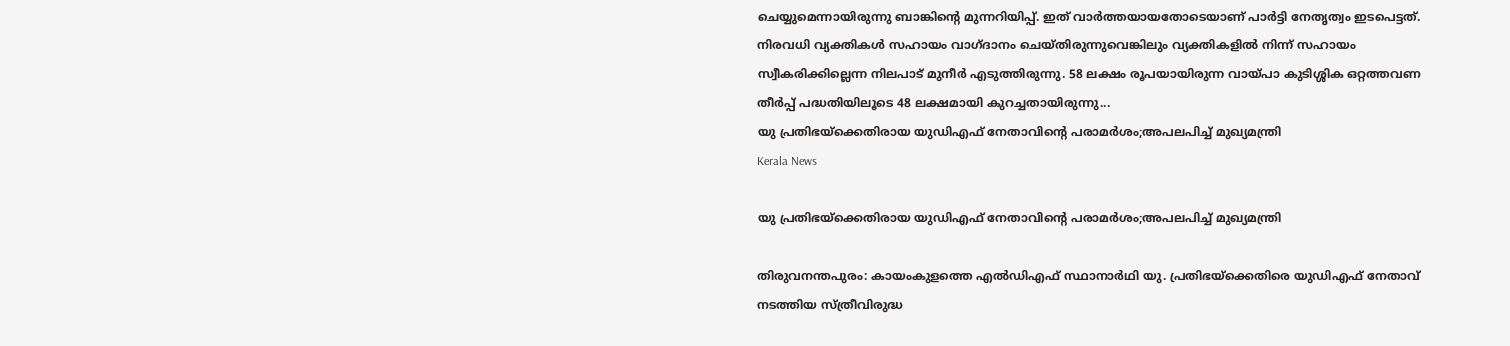ചെയ്യുമെന്നായിരുന്നു ബാങ്കിന്റെ മുന്നറിയിപ്പ്. ഇത് വാർത്തയായതോടെയാണ് പാർട്ടി നേതൃത്വം ഇടപെട്ടത്. നിരവധി വ്യക്തികൾ സഹായം വാഗ്ദാനം ചെയ്തിരുന്നുവെങ്കിലും വ്യക്തികളിൽ നിന്ന് സഹായം സ്വീകരിക്കില്ലെന്ന നിലപാട് മുനീർ എടുത്തിരുന്നു. 58 ലക്ഷം രൂപയായിരുന്ന വായ്പാ കുടിശ്ശിക ഒറ്റത്തവണ തീർപ്പ് പദ്ധതിയിലൂടെ 48 ലക്ഷമായി കുറച്ചതായിരുന്നു...
യു പ്രതിഭയ്‌ക്കെതിരായ യുഡിഎഫ് നേതാവിന്റെ പരാമർശം;അപലപിച്ച് മുഖ്യമന്ത്രി
Kerala News

യു പ്രതിഭയ്‌ക്കെതിരായ യുഡിഎഫ് നേതാവിന്റെ പരാമർശം;അപലപിച്ച് മുഖ്യമന്ത്രി

തിരുവനന്തപുരം: കായംകുളത്തെ എൽഡിഎഫ് സ്ഥാനാർഥി യു. പ്രതിഭയ്‌ക്കെതിരെ യുഡിഎഫ് നേതാവ് നടത്തിയ സ്ത്രീവിരുദ്ധ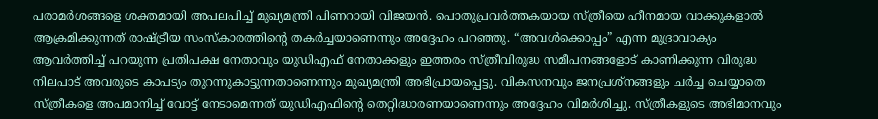പരാമർശങ്ങളെ ശക്തമായി അപലപിച്ച് മുഖ്യമന്ത്രി പിണറായി വിജയൻ. പൊതുപ്രവർത്തകയായ സ്ത്രീയെ ഹീനമായ വാക്കുകളാൽ ആക്രമിക്കുന്നത് രാഷ്ട്രീയ സംസ്കാരത്തിന്റെ തകർച്ചയാണെന്നും അദ്ദേഹം പറഞ്ഞു. “അവൾക്കൊപ്പം” എന്ന മുദ്രാവാക്യം ആവർത്തിച്ച് പറയുന്ന പ്രതിപക്ഷ നേതാവും യുഡിഎഫ് നേതാക്കളും ഇത്തരം സ്ത്രീവിരുദ്ധ സമീപനങ്ങളോട് കാണിക്കുന്ന വിരുദ്ധ നിലപാട് അവരുടെ കാപട്യം തുറന്നുകാട്ടുന്നതാണെന്നും മുഖ്യമന്ത്രി അഭിപ്രായപ്പെട്ടു. വികസനവും ജനപ്രശ്നങ്ങളും ചർച്ച ചെയ്യാതെ സ്ത്രീകളെ അപമാനിച്ച് വോട്ട് നേടാമെന്നത് യുഡിഎഫിന്റെ തെറ്റിദ്ധാരണയാണെന്നും അദ്ദേഹം വിമർശിച്ചു. സ്ത്രീകളുടെ അഭിമാനവും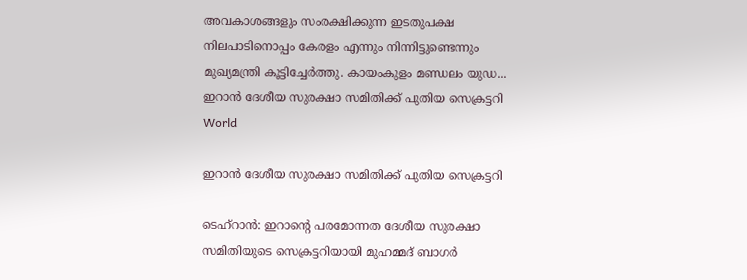അവകാശങ്ങളും സംരക്ഷിക്കുന്ന ഇടതുപക്ഷ നിലപാടിനൊപ്പം കേരളം എന്നും നിന്നിട്ടുണ്ടെന്നും മുഖ്യമന്ത്രി കൂട്ടിച്ചേർത്തു. കായംകുളം മണ്ഡലം യുഡ...
ഇറാൻ ദേശീയ സുരക്ഷാ സമിതിക്ക് പുതിയ സെക്രട്ടറി
World

ഇറാൻ ദേശീയ സുരക്ഷാ സമിതിക്ക് പുതിയ സെക്രട്ടറി

ടെഹ്‌റാൻ: ഇറാന്റെ പരമോന്നത ദേശീയ സുരക്ഷാ സമിതിയുടെ സെക്രട്ടറിയായി മുഹമ്മദ് ബാഗർ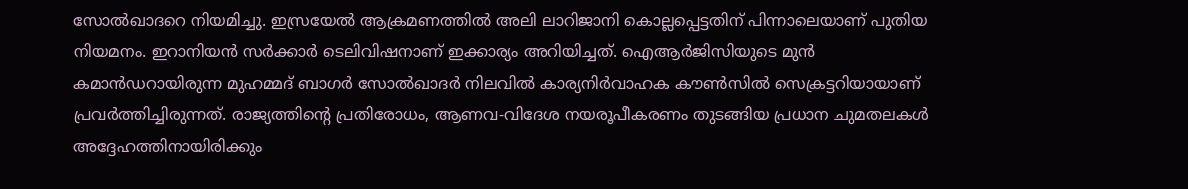സോൽഖാദറെ നിയമിച്ചു. ഇസ്രയേൽ ആക്രമണത്തിൽ അലി ലാറിജാനി കൊല്ലപ്പെട്ടതിന് പിന്നാലെയാണ് പുതിയ നിയമനം. ഇറാനിയൻ സർക്കാർ ടെലിവിഷനാണ് ഇക്കാര്യം അറിയിച്ചത്. ഐആർജിസിയുടെ മുൻ കമാൻഡറായിരുന്ന മുഹമ്മദ് ബാഗർ സോൽഖാദർ നിലവിൽ കാര്യനിർവാഹക കൗൺസിൽ സെക്രട്ടറിയായാണ് പ്രവർത്തിച്ചിരുന്നത്. രാജ്യത്തിന്റെ പ്രതിരോധം, ആണവ-വിദേശ നയരൂപീകരണം തുടങ്ങിയ പ്രധാന ചുമതലകൾ അദ്ദേഹത്തിനായിരിക്കും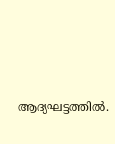ആദ്യഘട്ടത്തിൽ.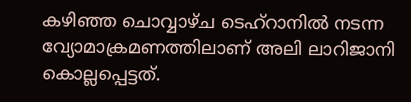കഴിഞ്ഞ ചൊവ്വാഴ്ച ടെഹ്‌റാനിൽ നടന്ന വ്യോമാക്രമണത്തിലാണ് അലി ലാറിജാനി കൊല്ലപ്പെട്ടത്.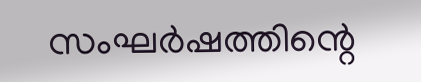സംഘർഷത്തിന്റെ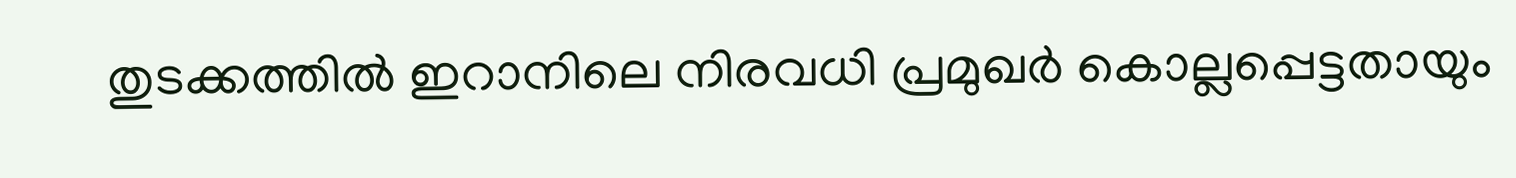തുടക്കത്തിൽ ഇറാനിലെ നിരവധി പ്രമുഖർ കൊല്ലപ്പെട്ടതായും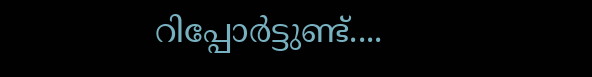റിപ്പോർട്ടുണ്ട്....